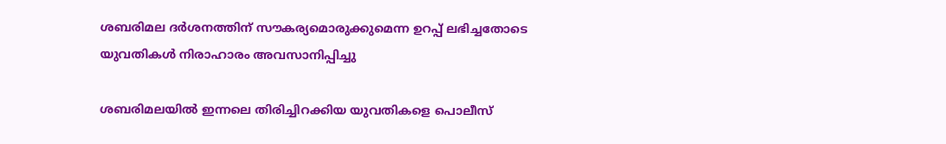ശബരിമല ദര്‍ശനത്തിന് സൗകര്യമൊരുക്കുമെന്ന ഉറപ്പ് ലഭിച്ചതോടെ യുവതികള്‍ നിരാഹാരം അവസാനിപ്പിച്ചു

ശബരിമലയില്‍ ഇന്നലെ തിരിച്ചിറക്കിയ യുവതികളെ പൊലീസ്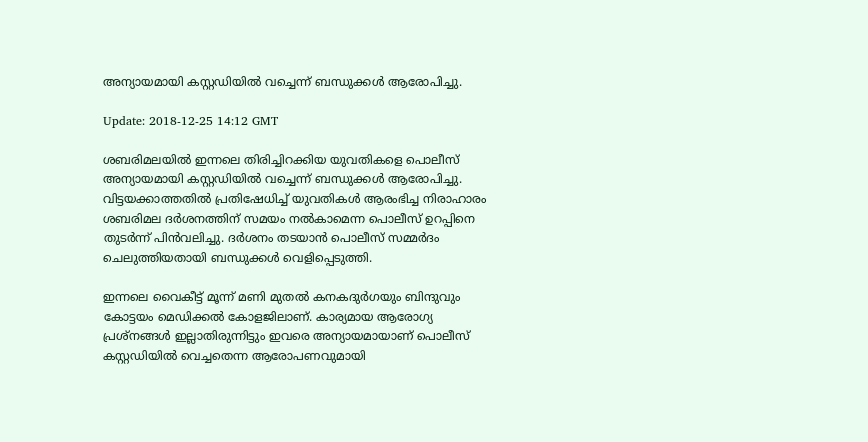അന്യായമായി കസ്റ്റഡിയില്‍ വച്ചെന്ന് ബന്ധുക്കള്‍ ആരോപിച്ചു.

Update: 2018-12-25 14:12 GMT

ശബരിമലയില്‍ ഇന്നലെ തിരിച്ചിറക്കിയ യുവതികളെ പൊലീസ് അന്യായമായി കസ്റ്റഡിയില്‍ വച്ചെന്ന് ബന്ധുക്കള്‍ ആരോപിച്ചു. വിട്ടയക്കാത്തതില്‍ പ്രതിഷേധിച്ച് യുവതികള്‍ ആരംഭിച്ച നിരാഹാരം ശബരിമല ദര്‍ശനത്തിന് സമയം നല്‍കാമെന്ന പൊലീസ് ഉറപ്പിനെ തുടര്‍ന്ന് പിന്‍വലിച്ചു. ദര്‍ശനം തടയാന്‍ പൊലീസ് സമ്മര്‍ദം ചെലുത്തിയതായി ബന്ധുക്കള്‍ വെളിപ്പെടുത്തി.

ഇന്നലെ വൈകീട്ട് മൂന്ന് മണി മുതൽ കനകദുർഗയും ബിന്ദുവും കോട്ടയം മെഡിക്കൽ കോളജിലാണ്. കാര്യമായ ആരോഗ്യ പ്രശ്നങ്ങൾ ഇല്ലാതിരുന്നിട്ടും ഇവരെ അന്യായമായാണ് പൊലീസ് കസ്റ്റഡിയിൽ വെച്ചതെന്ന ആരോപണവുമായി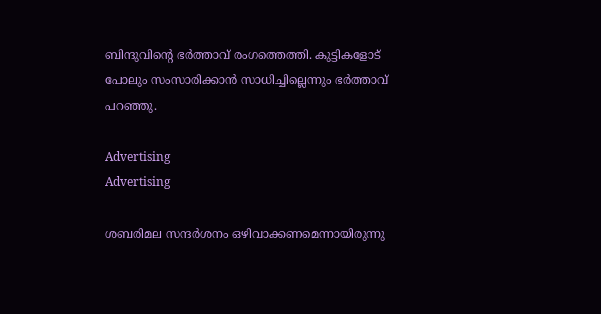ബിന്ദുവിന്റെ ഭർത്താവ് രംഗത്തെത്തി. കുട്ടികളോട് പോലും സംസാരിക്കാന്‍ സാധിച്ചില്ലെന്നും ഭര്‍ത്താവ് പറഞ്ഞു.

Advertising
Advertising

ശബരിമല സന്ദര്‍ശനം ഒഴിവാക്കണമെന്നായിരുന്നു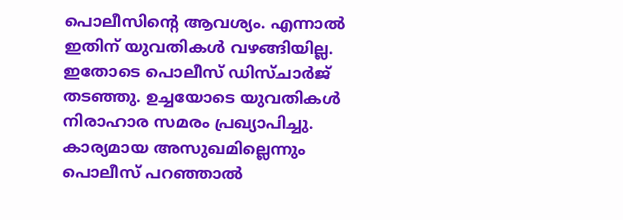പൊലീസിന്‍റെ ആവശ്യം. എന്നാല്‍ ഇതിന് യുവതികള്‍ വഴങ്ങിയില്ല. ഇതോടെ പൊലീസ് ഡിസ്ചാര്‍ജ് തടഞ്ഞു. ഉച്ചയോടെ യുവതികള്‍ നിരാഹാര സമരം പ്രഖ്യാപിച്ചു. കാര്യമായ അസുഖമില്ലെന്നും പൊലീസ് പറഞ്ഞാല്‍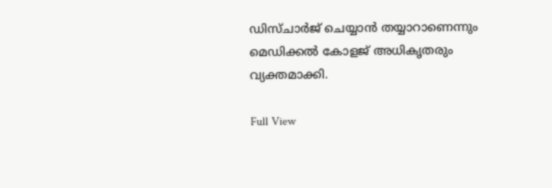ഡിസ്ചാര്‍ജ് ചെയ്യാന്‍ തയ്യാറാണെന്നും മെഡിക്കല്‍ കോളജ് അധികൃതരും വ്യക്തമാക്കി.

Full View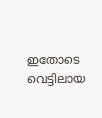ഇതോടെ വെട്ടിലായ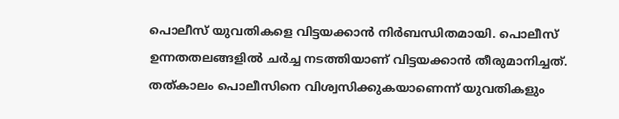പൊലീസ് യുവതികളെ വിട്ടയക്കാന്‍ നിര്‍ബന്ധിതമായി. പൊലീസ് ഉന്നതതലങ്ങളില്‍ ചര്‍ച്ച നടത്തിയാണ് വിട്ടയക്കാന്‍ തീരുമാനിച്ചത്. തത്കാലം പൊലീസിനെ വിശ്വസിക്കുകയാണെന്ന് യുവതികളും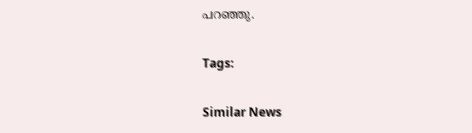പറഞ്ഞു.

Tags:

Similar News